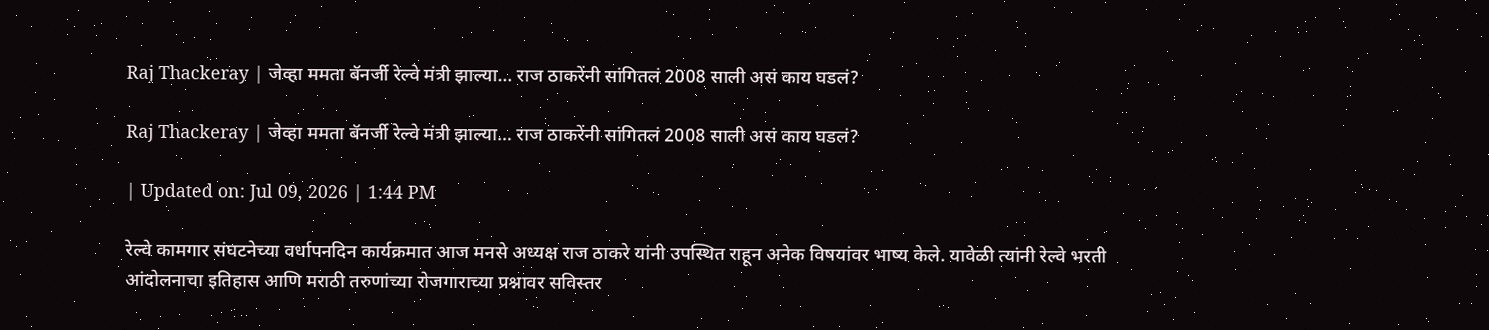Raj Thackeray | जेव्हा ममता बॅनर्जी रेल्वे मंत्री झाल्या… राज ठाकरेंनी सांगितलं 2008 साली असं काय घडलं?

Raj Thackeray | जेव्हा ममता बॅनर्जी रेल्वे मंत्री झाल्या… राज ठाकरेंनी सांगितलं 2008 साली असं काय घडलं?

| Updated on: Jul 09, 2026 | 1:44 PM

रेल्वे कामगार संघटनेच्या वर्धापनदिन कार्यक्रमात आज मनसे अध्यक्ष राज ठाकरे यांनी उपस्थित राहून अनेक विषयांवर भाष्य केले. यावेळी त्यांनी रेल्वे भरती आंदोलनाचा इतिहास आणि मराठी तरुणांच्या रोजगाराच्या प्रश्नावर सविस्तर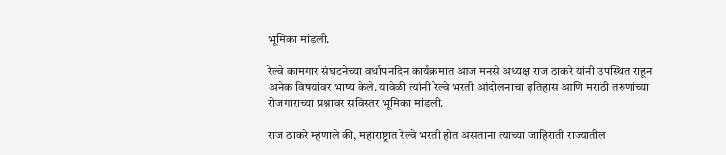भूमिका मांडली.

रेल्वे कामगार संघटनेच्या वर्धापनदिन कार्यक्रमात आज मनसे अध्यक्ष राज ठाकरे यांनी उपस्थित राहून अनेक विषयांवर भाष्य केले. यावेळी त्यांनी रेल्वे भरती आंदोलनाचा इतिहास आणि मराठी तरुणांच्या रोजगाराच्या प्रश्नावर सविस्तर भूमिका मांडली.

राज ठाकरे म्हणाले की, महाराष्ट्रात रेल्वे भरती होत असताना त्याच्या जाहिराती राज्यातील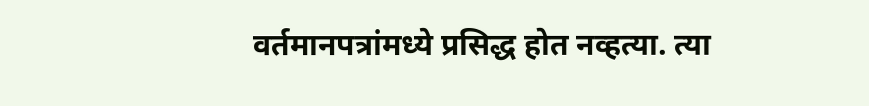वर्तमानपत्रांमध्ये प्रसिद्ध होत नव्हत्या. त्या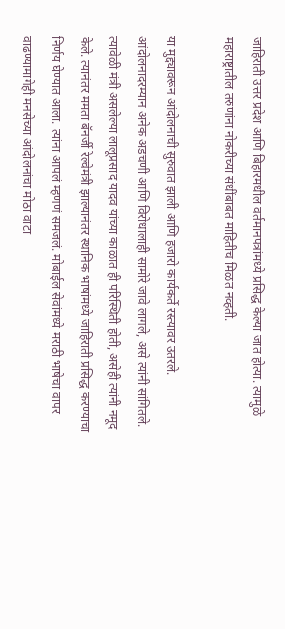जाहिराती उत्तर प्रदेश आणि बिहारमधील वर्तमानपत्रांमध्ये प्रसिद्ध केल्या जात होत्या. त्यामुळे महाराष्ट्रातील तरुणांना नोकरीच्या संधींबाबत माहितीच मिळत नव्हती.

या मुद्द्यावरून आंदोलनाची सुरुवात झाली आणि हजारो कार्यकर्ते रस्त्यावर उतरले. आंदोलनादरम्यान अनेक अडचणी आणि विरोधालाही सामोरे जावे लागले, असे त्यांनी सांगितले. त्यावेळी मंत्री असलेल्या लालूप्रसाद यादव यांच्या काळात ही परिस्थिती होती, असेही त्यांनी नमूद केले. त्यानंतर ममता बॅनर्जी रेल्वेमंत्री झाल्यानंतर स्थानिक भाषांमध्ये जाहिराती प्रसिद्ध करण्याचा निर्णय घेण्यात आला. त्यांना आपलं म्हणणं समजलं. मोबाईल सेवांमध्ये मराठी भाषेचा वापर वाढण्यामागेही मनसेच्या आंदोलनांचा मोठा वाटा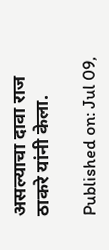असल्याचा दावा राज ठाकरे यांनी केला.

Published on: Jul 09,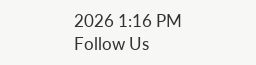2026 1:16 PM
Follow Us